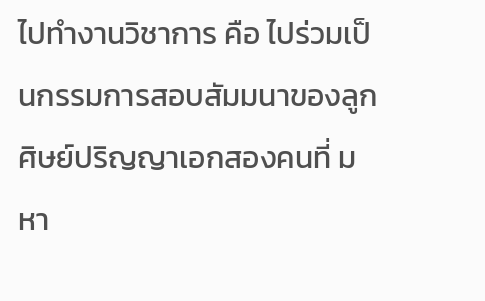ไปทำงานวิชาการ คือ ไปร่วมเป็นกรรมการสอบสัมมนาของลูกศิษย์ปริญญาเอกสองคนที่ มหา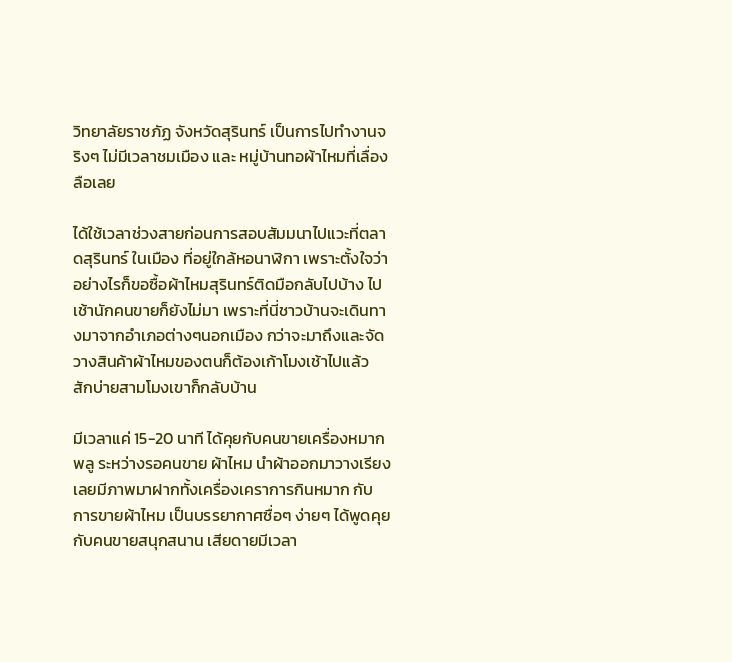วิทยาลัยราชภัฏ จังหวัดสุรินทร์ เป็นการไปทำงานจริงๆ ไม่มีเวลาชมเมือง และ หมู่บ้านทอผ้าไหมที่เลื่องลือเลย

ได้ใช้เวลาช่วงสายก่อนการสอบสัมมนาไปแวะที่ตลาดสุรินทร์ ในเมือง ที่อยู่ใกล้หอนาฬิกา เพราะตั้งใจว่าอย่างไรก็ขอซื้อผ้าไหมสุรินทร์ติดมือกลับไปบ้าง ไปเช้านักคนขายก็ยังไม่มา เพราะที่นี่ชาวบ้านจะเดินทางมาจากอำเภอต่างๆนอกเมือง กว่าจะมาถึงและจัดวางสินค้าผ้าไหมของตนก็ต้องเก้าโมงเช้าไปแล้ว สักบ่ายสามโมงเขาก็กลับบ้าน

มีเวลาแค่ 15-20 นาที ได้คุยกับคนขายเครื่องหมากพลู ระหว่างรอคนขาย ผ้าไหม นำผ้าออกมาวางเรียง เลยมีภาพมาฝากทั้งเครื่องเคราการกินหมาก กับ การขายผ้าไหม เป็นบรรยากาศซื่อๆ ง่ายๆ ได้พูดคุยกับคนขายสนุกสนาน เสียดายมีเวลา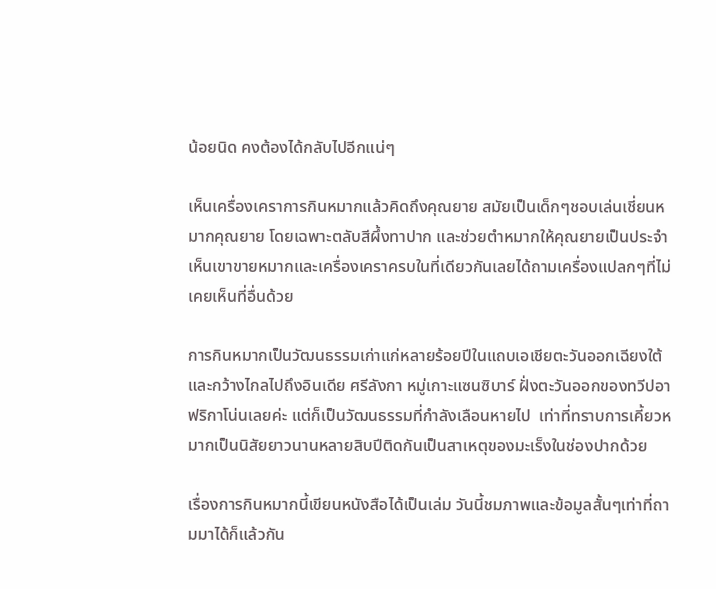น้อยนิด คงต้องได้กลับไปอีกแน่ๆ

เห็นเครื่องเคราการกินหมากแล้วคิดถึงคุณยาย สมัยเป็นเด็กๆชอบเล่นเชี่ยนหมากคุณยาย โดยเฉพาะตลับสีผึ้งทาปาก และช่วยตำหมากให้คุณยายเป็นประจำ เห็นเขาขายหมากและเครื่องเคราครบในที่เดียวกันเลยได้ถามเครื่องแปลกๆที่ไม่เคยเห็นที่อื่นด้วย

การกินหมากเป็นวัฒนธรรมเก่าแก่หลายร้อยปีในแถบเอเชียตะวันออกเฉียงใต้ และกว้างไกลไปถึงอินเดีย ศรีลังกา หมู่เกาะแซนซิบาร์ ฝั่งตะวันออกของทวีปอาฟริกาโน่นเลยค่ะ แต่ก็เป็นวัฒนธรรมที่กำลังเลือนหายไป  เท่าที่ทราบการเคี้ยวหมากเป็นนิสัยยาวนานหลายสิบปีติดกันเป็นสาเหตุของมะเร็งในช่องปากด้วย

เรื่องการกินหมากนี้เขียนหนังสือได้เป็นเล่ม วันนี้ชมภาพและข้อมูลสั้นๆเท่าที่ถามมาได้ก็แล้วกัน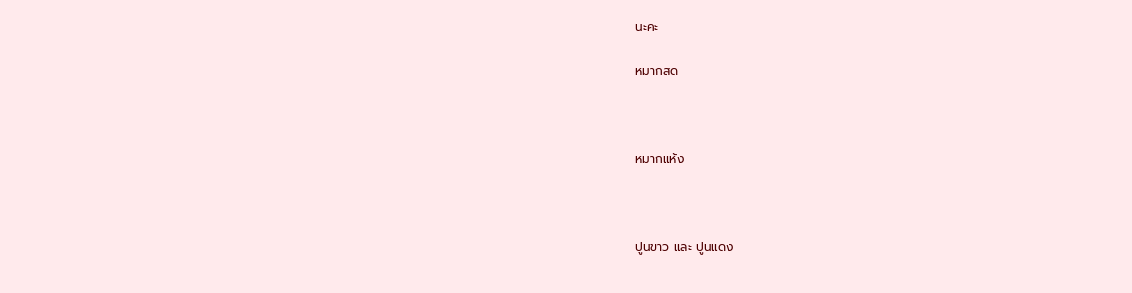นะคะ

หมากสด



หมากแห้ง



ปูนขาว และ ปูนแดง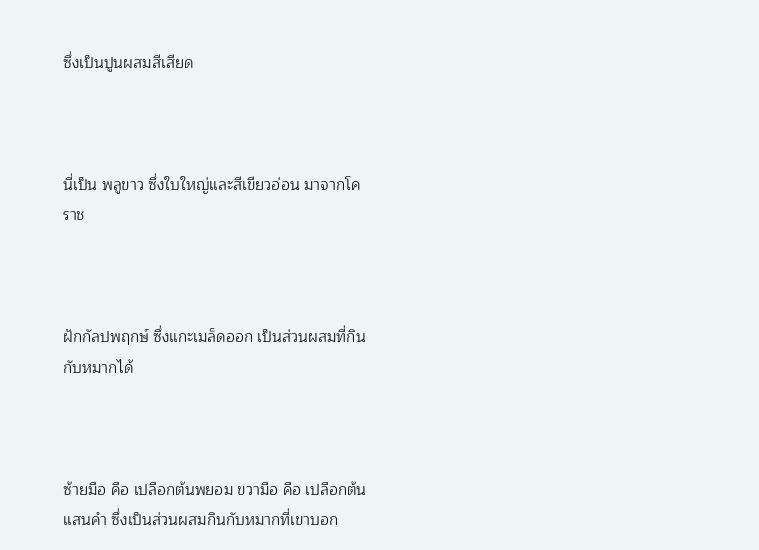ซึ่งเป็นปูนผสมสีเสียด



นี่เป็น พลูขาว ซึ่งใบใหญ่และสีเขียวอ่อน มาจากโคราช



ฝักกัลปพฤกษ์ ซึ่งแกะเมล็ดออก เป็นส่วนผสมที่กินกับหมากได้



ซ้ายมือ คือ เปลือกต้นพยอม ขวามือ คือ เปลือกต้นแสนคำ ซึ่งเป็นส่วนผสมกินกับหมากที่เขาบอก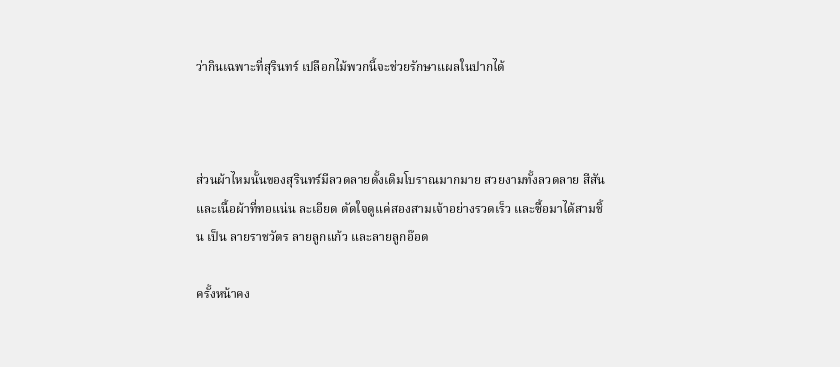ว่ากินเฉพาะที่สุรินทร์ เปลือกไม้พวกนี้จะช่วยรักษาแผลในปากได้



ส่วนผ้าไหมนั้นของสุรินทร์มีลวดลายดั้งเดิมโบราณมากมาย สวยงามทั้งลวดลาย สีสันและเนื้อผ้าที่ทอแน่น ละเอียด ตัดใจดูแค่สองสามเจ้าอย่างรวดเร็ว และซื้อมาได้สามชิ้น เป็น ลายราชวัตร ลายลูกแก้ว และลายลูกอ๊อด

ครั้งหน้าคง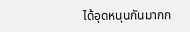ได้อุดหนุนกันมากก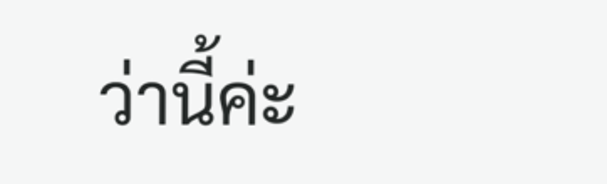ว่านี้ค่ะ